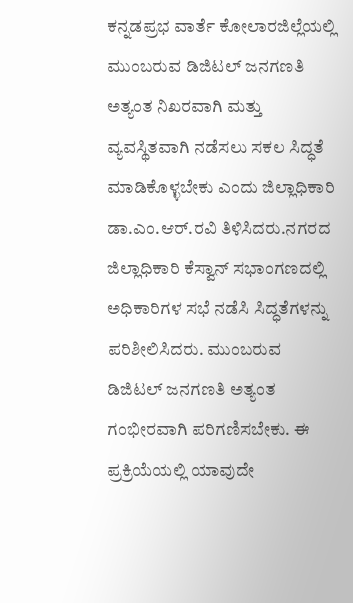ಕನ್ನಡಪ್ರಭ ವಾರ್ತೆ ಕೋಲಾರಜಿಲ್ಲೆಯಲ್ಲಿ ಮುಂಬರುವ ಡಿಜಿಟಲ್ ಜನಗಣತಿ ಅತ್ಯಂತ ನಿಖರವಾಗಿ ಮತ್ತು ವ್ಯವಸ್ಥಿತವಾಗಿ ನಡೆಸಲು ಸಕಲ ಸಿದ್ಧತೆ ಮಾಡಿಕೊಳ್ಳಬೇಕು ಎಂದು ಜಿಲ್ಲಾಧಿಕಾರಿ ಡಾ.ಎಂ.ಆರ್.ರವಿ ತಿಳಿಸಿದರು.ನಗರದ ಜಿಲ್ಲಾಧಿಕಾರಿ ಕೆಸ್ವಾನ್ ಸಭಾಂಗಣದಲ್ಲಿ ಅಧಿಕಾರಿಗಳ ಸಭೆ ನಡೆಸಿ ಸಿದ್ಧತೆಗಳನ್ನು ಪರಿಶೀಲಿಸಿದರು. ಮುಂಬರುವ ಡಿಜಿಟಲ್ ಜನಗಣತಿ ಅತ್ಯಂತ ಗಂಭೀರವಾಗಿ ಪರಿಗಣಿಸಬೇಕು. ಈ ಪ್ರಕ್ರಿಯೆಯಲ್ಲಿ ಯಾವುದೇ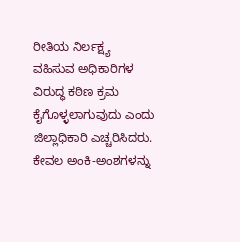ರೀತಿಯ ನಿರ್ಲಕ್ಷ್ಯ ವಹಿಸುವ ಅಧಿಕಾರಿಗಳ ವಿರುದ್ಧ ಕಠಿಣ ಕ್ರಮ ಕೈಗೊಳ್ಳಲಾಗುವುದು ಎಂದು ಜಿಲ್ಲಾಧಿಕಾರಿ ಎಚ್ಚರಿಸಿದರು.
ಕೇವಲ ಅಂಕಿ-ಅಂಶಗಳನ್ನು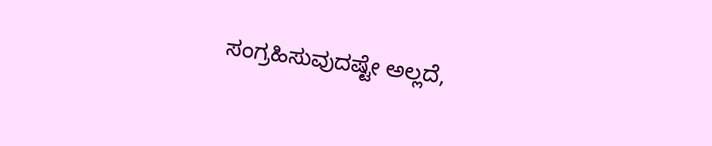ಸಂಗ್ರಹಿಸುವುದಷ್ಟೇ ಅಲ್ಲದೆ,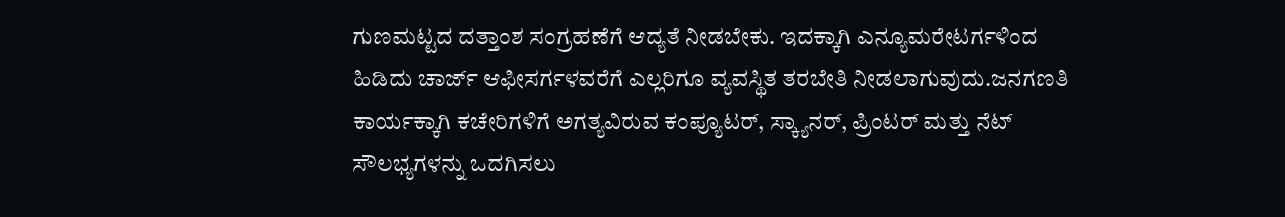ಗುಣಮಟ್ಟದ ದತ್ತಾಂಶ ಸಂಗ್ರಹಣೆಗೆ ಆದ್ಯತೆ ನೀಡಬೇಕು. ಇದಕ್ಕಾಗಿ ಎನ್ಯೂಮರೇಟರ್ಗಳಿಂದ ಹಿಡಿದು ಚಾರ್ಜ್ ಆಫೀಸರ್ಗಳವರೆಗೆ ಎಲ್ಲರಿಗೂ ವ್ಯವಸ್ಥಿತ ತರಬೇತಿ ನೀಡಲಾಗುವುದು.ಜನಗಣತಿ ಕಾರ್ಯಕ್ಕಾಗಿ ಕಚೇರಿಗಳಿಗೆ ಅಗತ್ಯವಿರುವ ಕಂಪ್ಯೂಟರ್, ಸ್ಕ್ಯಾನರ್, ಪ್ರಿಂಟರ್ ಮತ್ತು ನೆಟ್ ಸೌಲಭ್ಯಗಳನ್ನು ಒದಗಿಸಲು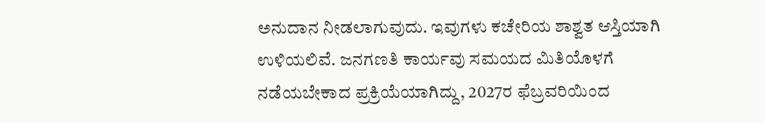ಅನುದಾನ ನೀಡಲಾಗುವುದು. ಇವುಗಳು ಕಚೇರಿಯ ಶಾಶ್ವತ ಆಸ್ತಿಯಾಗಿ ಉಳಿಯಲಿವೆ. ಜನಗಣತಿ ಕಾರ್ಯವು ಸಮಯದ ಮಿತಿಯೊಳಗೆ ನಡೆಯಬೇಕಾದ ಪ್ರಕ್ರಿಯೆಯಾಗಿದ್ದು, 2027ರ ಫೆಬ್ರವರಿಯಿಂದ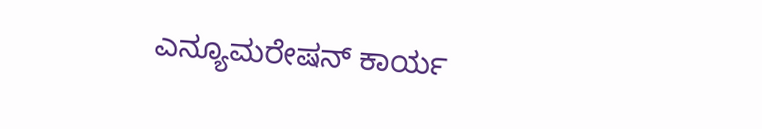ಎನ್ಯೂಮರೇಷನ್ ಕಾರ್ಯ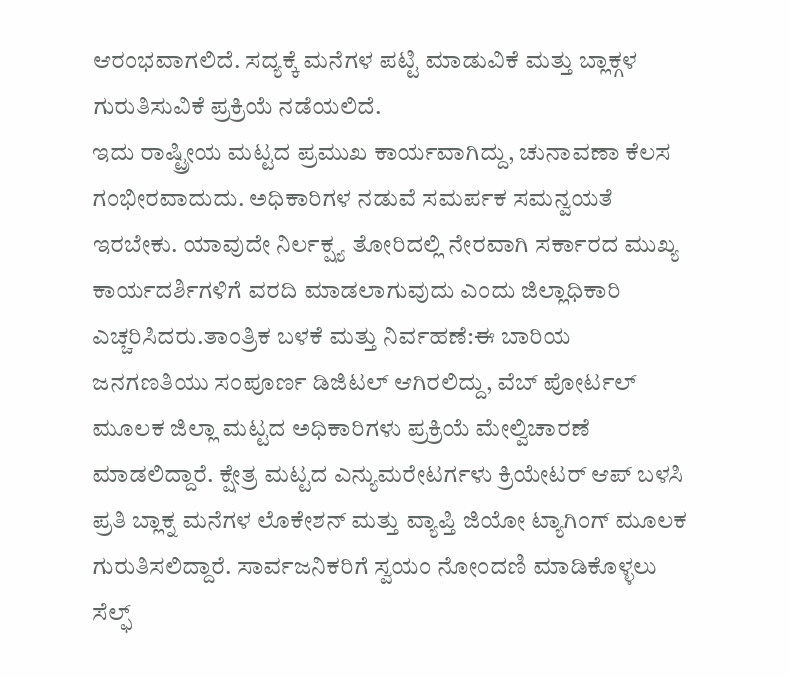ಆರಂಭವಾಗಲಿದೆ. ಸದ್ಯಕ್ಕೆ ಮನೆಗಳ ಪಟ್ಟಿ ಮಾಡುವಿಕೆ ಮತ್ತು ಬ್ಲಾಕ್ಗಳ ಗುರುತಿಸುವಿಕೆ ಪ್ರಕ್ರಿಯೆ ನಡೆಯಲಿದೆ.
ಇದು ರಾಷ್ಟ್ರೀಯ ಮಟ್ಟದ ಪ್ರಮುಖ ಕಾರ್ಯವಾಗಿದ್ದು, ಚುನಾವಣಾ ಕೆಲಸ ಗಂಭೀರವಾದುದು. ಅಧಿಕಾರಿಗಳ ನಡುವೆ ಸಮರ್ಪಕ ಸಮನ್ವಯತೆ ಇರಬೇಕು. ಯಾವುದೇ ನಿರ್ಲಕ್ಷ್ಯ ತೋರಿದಲ್ಲಿ ನೇರವಾಗಿ ಸರ್ಕಾರದ ಮುಖ್ಯ ಕಾರ್ಯದರ್ಶಿಗಳಿಗೆ ವರದಿ ಮಾಡಲಾಗುವುದು ಎಂದು ಜಿಲ್ಲಾಧಿಕಾರಿ ಎಚ್ಚರಿಸಿದರು.ತಾಂತ್ರಿಕ ಬಳಕೆ ಮತ್ತು ನಿರ್ವಹಣೆ:ಈ ಬಾರಿಯ ಜನಗಣತಿಯು ಸಂಪೂರ್ಣ ಡಿಜಿಟಲ್ ಆಗಿರಲಿದ್ದು, ವೆಬ್ ಪೋರ್ಟಲ್ ಮೂಲಕ ಜಿಲ್ಲಾ ಮಟ್ಟದ ಅಧಿಕಾರಿಗಳು ಪ್ರಕ್ರಿಯೆ ಮೇಲ್ವಿಚಾರಣೆ ಮಾಡಲಿದ್ದಾರೆ. ಕ್ಷೇತ್ರ ಮಟ್ಟದ ಎನ್ಯುಮರೇಟರ್ಗಳು ಕ್ರಿಯೇಟರ್ ಆಪ್ ಬಳಸಿ ಪ್ರತಿ ಬ್ಲಾಕ್ನ ಮನೆಗಳ ಲೊಕೇಶನ್ ಮತ್ತು ವ್ಯಾಪ್ತಿ ಜಿಯೋ ಟ್ಯಾಗಿಂಗ್ ಮೂಲಕ ಗುರುತಿಸಲಿದ್ದಾರೆ. ಸಾರ್ವಜನಿಕರಿಗೆ ಸ್ವಯಂ ನೋಂದಣಿ ಮಾಡಿಕೊಳ್ಳಲು ಸೆಲ್ಫ್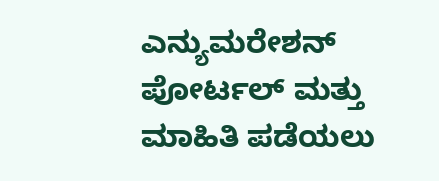ಎನ್ಯುಮರೇಶನ್ ಪೋರ್ಟಲ್ ಮತ್ತು ಮಾಹಿತಿ ಪಡೆಯಲು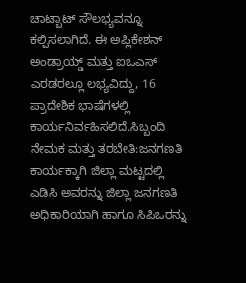ಚಾಟ್ಬಾಟ್ ಸೌಲಭ್ಯವನ್ನೂ ಕಲ್ಪಿಸಲಾಗಿದೆ. ಈ ಅಪ್ಲಿಕೇಶನ್ ಅಂಡ್ರಾಯ್ಡ್ ಮತ್ತು ಐಒಎಸ್ ಎರಡರಲ್ಲೂ ಲಭ್ಯವಿದ್ದು, 16 ಪ್ರಾದೇಶಿಕ ಭಾಷೆಗಳಲ್ಲಿ ಕಾರ್ಯನಿರ್ವಹಿಸಲಿದೆ.ಸಿಬ್ಬಂದಿ ನೇಮಕ ಮತ್ತು ತರಬೇತಿ:ಜನಗಣತಿ ಕಾರ್ಯಕ್ಕಾಗಿ ಜಿಲ್ಲಾ ಮಟ್ಟದಲ್ಲಿ ಎಡಿಸಿ ಅವರನ್ನು ಜಿಲ್ಲಾ ಜನಗಣತಿ ಅಧಿಕಾರಿಯಾಗಿ ಹಾಗೂ ಸಿಪಿಒರನ್ನು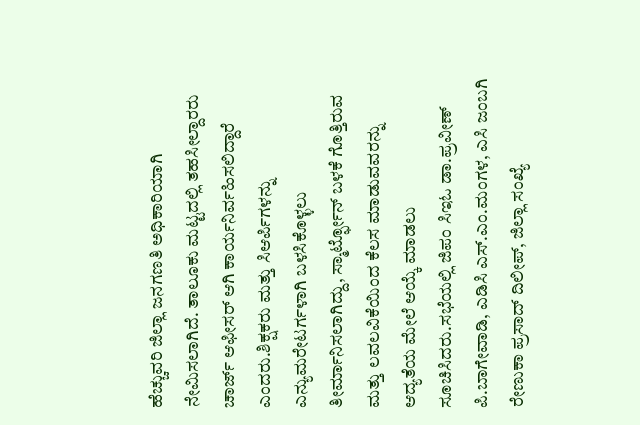ಹೆಚ್ಚುವರಿ ಜಿಲ್ಲಾ ಜನಗಣತಿ ಅಧಿಕಾರಿಯಾಗಿ ನೇಮಿಸಲಾಗಿದೆ. ತಾಲೂಕು ಮಟ್ಟದಲ್ಲಿ ತಹಸೀಲ್ದಾರರು ಚಾರ್ಜ್ ಆಫೀಸರ್ ಆಗಿ ಕಾರ್ಯನಿರ್ವಹಿಸಲಿದ್ದಾರೆ ಎಂದರು.ಶಿಕ್ಷಕರು ಮತ್ತು ಸಿಆರ್ಪಿಗಳನ್ನು ಎನ್ಯುಮರೇಟರ್ಗಳಾಗಿ ಬಳಸಿಕೊಳ್ಳಲು ತೀರ್ಮಾನಿಸಲಾಗಿದ್ದು, ಸ್ಮಾರ್ಟ್ಫೋನ್ ಬಳಕೆ ಗೊತ್ತಿರುವ ಮತ್ತು ಲವಲವಿಕೆಯಿಂದ ಕೆಲಸ ಮಾಡುವವರನ್ನು ಆದ್ಯತೆಯ ಮೇಲೆ ಆಯ್ಕೆ ಮಾಡಲು ಸೂಚಿಸಿದರು.ಸಭೆಯಲ್ಲಿ ಜಿಪಂ ಸಿಇಓ ಡಾ.ಪ್ರವೀಣ್ ಪಿ.ಬಾಗೇವಾಡಿ, ಎಡಿಸಿ ಎಸ್.ಎಂ.ಮಂಗಳ, ಎಸಿ ಜಂಬಗಿ ರೇಣುಕಾ ಪ್ರಸಾದ್ ದಿಲೀಪ್, ಜಿಲ್ಲಾ ಸಂಖ್ಯೆ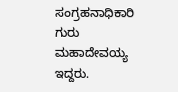ಸಂಗ್ರಹನಾಧಿಕಾರಿ ಗುರು ಮಹಾದೇವಯ್ಯ ಇದ್ದರು.